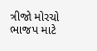ત્રીજો મોરચો ભાજપ માટે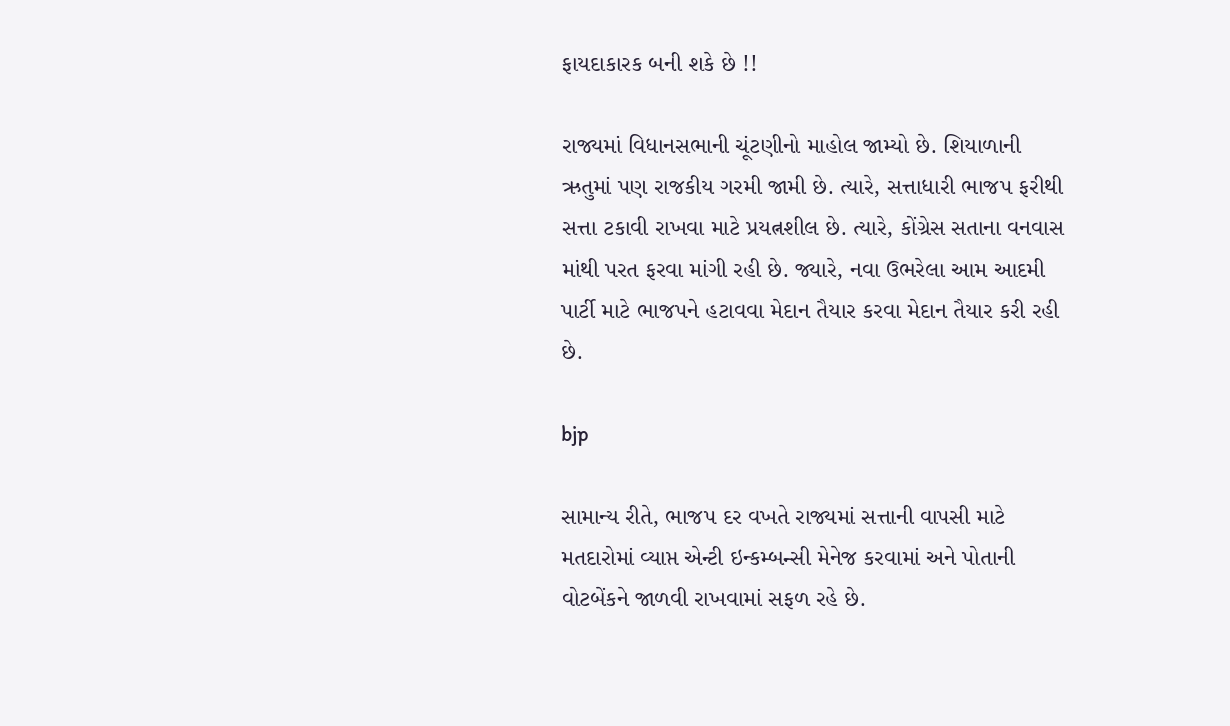ફાયદાકારક બની શકે છે !!

રાજ્યમાં વિધાનસભાની ચૂંટણીનો માહોલ જામ્યો છે. શિયાળાની ઋતુમાં પણ રાજકીય ગરમી જામી છે. ત્યારે, સત્તાધારી ભાજપ ફરીથી સત્તા ટકાવી રાખવા માટે પ્રયત્નશીલ છે. ત્યારે, કોંગ્રેસ સતાના વનવાસ માંથી પરત ફરવા માંગી રહી છે. જ્યારે, નવા ઉભરેલા આમ આદમી પાર્ટી માટે ભાજપને હટાવવા મેદાન તૈયાર કરવા મેદાન તૈયાર કરી રહી છે.

bjp

સામાન્ય રીતે, ભાજપ દર વખતે રાજ્યમાં સત્તાની વાપસી માટે મતદારોમાં વ્યાપ્ત એન્ટી ઇન્કમ્બન્સી મેનેજ કરવામાં અને પોતાની વોટબેંકને જાળવી રાખવામાં સફળ રહે છે.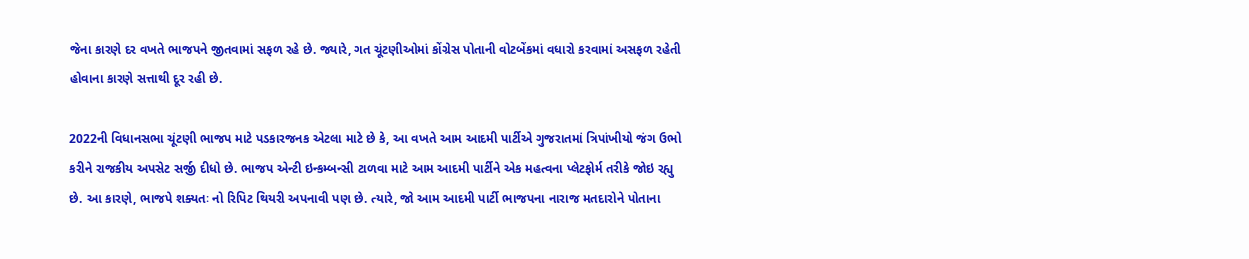જેના કારણે દર વખતે ભાજપને જીતવામાં સફળ રહે છે. જ્યારે, ગત ચૂંટણીઓમાં કોંગ્રેસ પોતાની વોટબેંકમાં વધારો કરવામાં અસફળ રહેતી હોવાના કારણે સત્તાથી દૂર રહી છે.

2022ની વિધાનસભા ચૂંટણી ભાજપ માટે પડકારજનક એટલા માટે છે કે, આ વખતે આમ આદમી પાર્ટીએ ગુજરાતમાં ત્રિપાંખીયો જંગ ઉભો કરીને રાજકીય અપસેટ સર્જી દીધો છે. ભાજપ એન્ટી ઇન્કમ્બન્સી ટાળવા માટે આમ આદમી પાર્ટીને એક મહત્વના પ્લેટફોર્મ તરીકે જોઇ રહ્યુ છે. આ કારણે, ભાજપે શક્યતઃ નો રિપિટ થિયરી અપનાવી પણ છે. ત્યારે, જો આમ આદમી પાર્ટી ભાજપના નારાજ મતદારોને પોતાના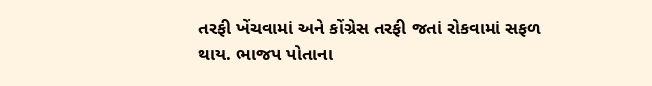તરફી ખેંચવામાં અને કોંગ્રેસ તરફી જતાં રોકવામાં સફળ થાય. ભાજપ પોતાના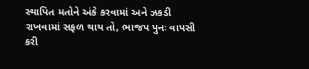સ્થાપિત મતોને અંકે કરવામાં અને ઝકડી રાખવામાં સફળ થાય તો, ભાજપ પુનઃ વાપસી કરી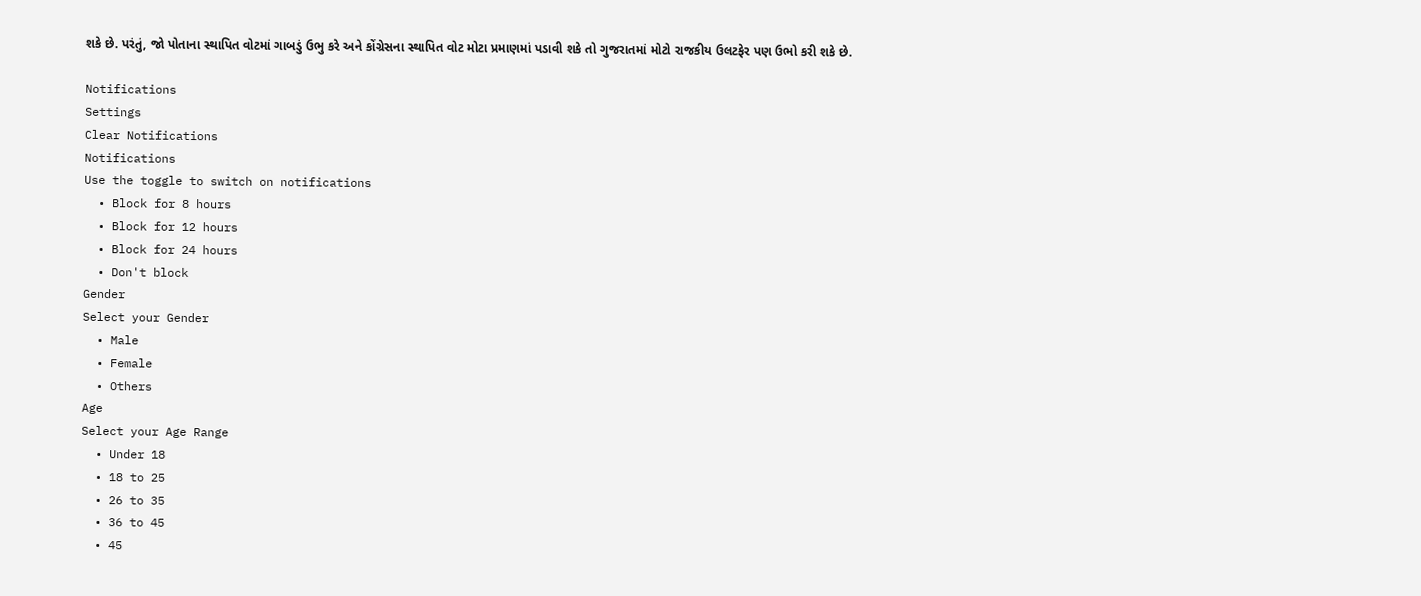શકે છે. પરંતું, જો પોતાના સ્થાપિત વોટમાં ગાબડું ઉભુ કરે અને કોંગ્રેસના સ્થાપિત વોટ મોટા પ્રમાણમાં પડાવી શકે તો ગુજરાતમાં મોટો રાજકીય ઉલટફેર પણ ઉભો કરી શકે છે.

Notifications
Settings
Clear Notifications
Notifications
Use the toggle to switch on notifications
  • Block for 8 hours
  • Block for 12 hours
  • Block for 24 hours
  • Don't block
Gender
Select your Gender
  • Male
  • Female
  • Others
Age
Select your Age Range
  • Under 18
  • 18 to 25
  • 26 to 35
  • 36 to 45
  • 45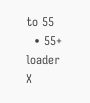to 55
  • 55+
loader
X